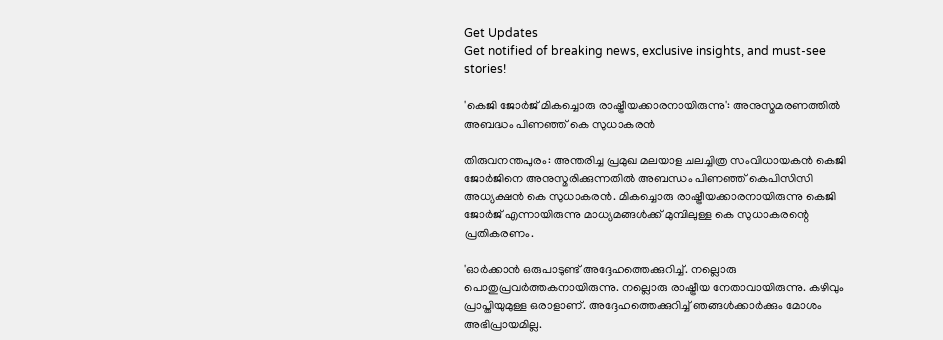Get Updates
Get notified of breaking news, exclusive insights, and must-see stories!

'കെജി ജോർജ് മികച്ചൊരു രാഷ്ട്രീയക്കാരനായിരുന്നു': അനുസ്മമരണത്തില്‍ അബദ്ധം പിണഞ്ഞ് കെ സുധാകരന്‍

തിരുവനന്തപുരം: അന്തരിച്ച പ്രമുഖ മലയാള ചലച്ചിത്ര സംവിധായകന്‍ കെജി ജോർജിനെ അനുസ്മരിക്കുന്നതില്‍ അബന്ധം പിണഞ്ഞ് കെപിസിസി അധ്യക്ഷന്‍ കെ സുധാകരന്‍. മികച്ചൊരു രാഷ്ട്രീയക്കാരനായിരുന്നു കെജി ജോർജ് എന്നായിരുന്നു മാധ്യമങ്ങള്‍ക്ക് മുമ്പിലുള്ള കെ സുധാകരന്റെ പ്രതികരണം.

'ഓർക്കാന്‍ ഒരുപാടുണ്ട് അദ്ദേഹത്തെക്കുറിച്ച്. നല്ലൊരു പൊതുപ്രവർത്തകനായിരുന്നു. നല്ലൊരു രാഷ്ട്രീയ നേതാവായിരുന്നു. കഴിവും പ്രാപ്തിയുമുള്ള ഒരാളാണ്. അദ്ദേഹത്തെക്കുറിച്ച് ഞങ്ങള്‍ക്കാർക്കും മോശം അഭിപ്രായമില്ല.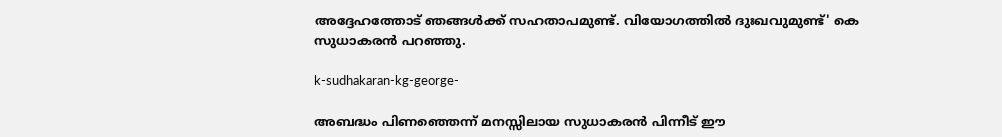അദ്ദേഹത്തോട് ഞങ്ങള്‍ക്ക് സഹതാപമുണ്ട്. വിയോഗത്തില്‍ ദുഃഖവുമുണ്ട്' കെ സുധാകരന്‍ പറഞ്ഞു.

k-sudhakaran-kg-george-

അബദ്ധം പിണഞ്ഞെന്ന് മനസ്സിലായ സുധാകരന്‍ പിന്നീട് ഈ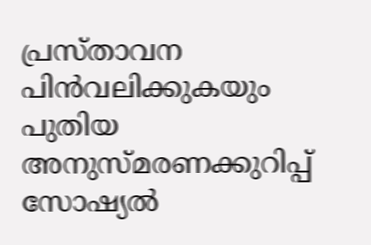പ്രസ്താവന പിന്‍വലിക്കുകയും പുതിയ അനുസ്മരണക്കുറിപ്പ് സോഷ്യല്‍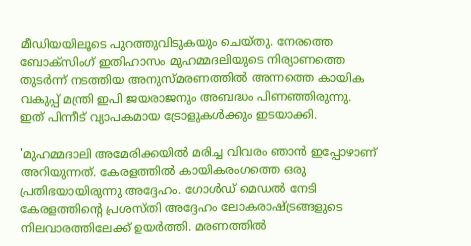മീഡിയയിലൂടെ പുറത്തുവിടുകയും ചെയ്തു. നേരത്തെ ബോക്സിംഗ് ഇതിഹാസം മുഹമ്മദലിയുടെ നിര്യാണത്തെ തുടർന്ന് നടത്തിയ അനുസ്മരണത്തില്‍ അന്നത്തെ കായിക വകുപ്പ് മന്ത്രി ഇപി ജയരാജനും അബദ്ധം പിണഞ്ഞിരുന്നു. ഇത് പിന്നീട് വ്യാപകമായ ട്രോളുകള്‍ക്കും ഇടയാക്കി.

'മുഹമ്മദാലി അമേരിക്കയില്‍ മരിച്ച വിവരം ഞാന്‍ ഇപ്പോഴാണ് അറിയുന്നത്. കേരളത്തില്‍ കായികരംഗത്തെ ഒരു പ്രതിഭയായിരുന്നു അദ്ദേഹം. ഗോള്‍ഡ് മെഡല്‍ നേടി കേരളത്തിന്റെ പ്രശസ്തി അദ്ദേഹം ലോകരാഷ്ട്രങ്ങളുടെ നിലവാരത്തിലേക്ക് ഉയര്‍ത്തി. മരണത്തില്‍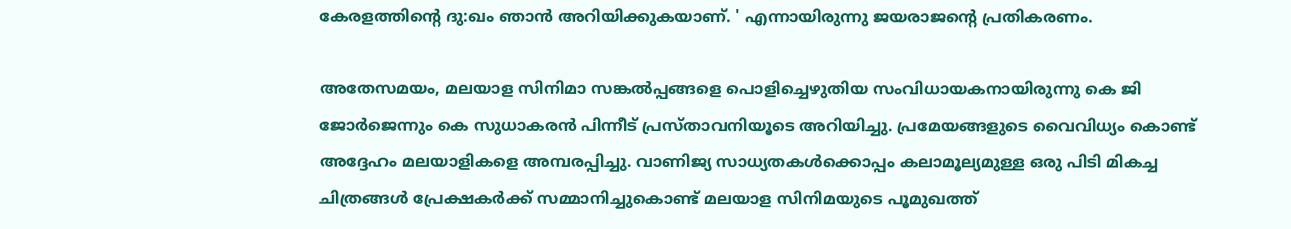കേരളത്തിന്റെ ദു:ഖം ഞാന്‍ അറിയിക്കുകയാണ്. ' എന്നായിരുന്നു ജയരാജന്റെ പ്രതികരണം.

അതേസമയം, മലയാള സിനിമാ സങ്കല്‍പ്പങ്ങളെ പൊളിച്ചെഴുതിയ സംവിധായകനായിരുന്നു കെ ജി ജോർജെന്നും കെ സുധാകരന്‍ പിന്നീട് പ്രസ്താവനിയൂടെ അറിയിച്ചു. പ്രമേയങ്ങളുടെ വൈവിധ്യം കൊണ്ട് അദ്ദേഹം മലയാളികളെ അമ്പരപ്പിച്ചു. വാണിജ്യ സാധ്യതകൾക്കൊപ്പം കലാമൂല്യമുള്ള ഒരു പിടി മികച്ച ചിത്രങ്ങൾ പ്രേക്ഷകർക്ക് സമ്മാനിച്ചുകൊണ്ട് മലയാള സിനിമയുടെ പൂമുഖത്ത്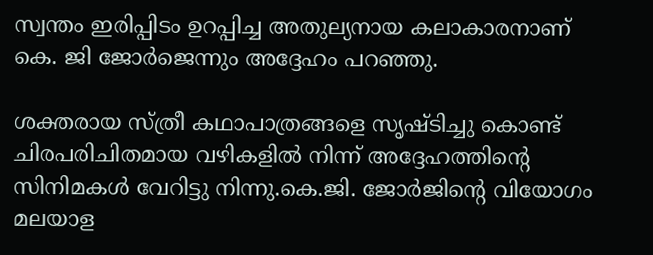സ്വന്തം ഇരിപ്പിടം ഉറപ്പിച്ച അതുല്യനായ കലാകാരനാണ് കെ. ജി ജോർജെന്നും അദ്ദേഹം പറഞ്ഞു.

ശക്തരായ സ്ത്രീ കഥാപാത്രങ്ങളെ സൃഷ്ടിച്ചു കൊണ്ട് ചിരപരിചിതമായ വഴികളില്‍ നിന്ന് അദ്ദേഹത്തിൻ്റെ സിനിമകൾ വേറിട്ടു നിന്നു.കെ.ജി. ജോർജിന്റെ വിയോഗം മലയാള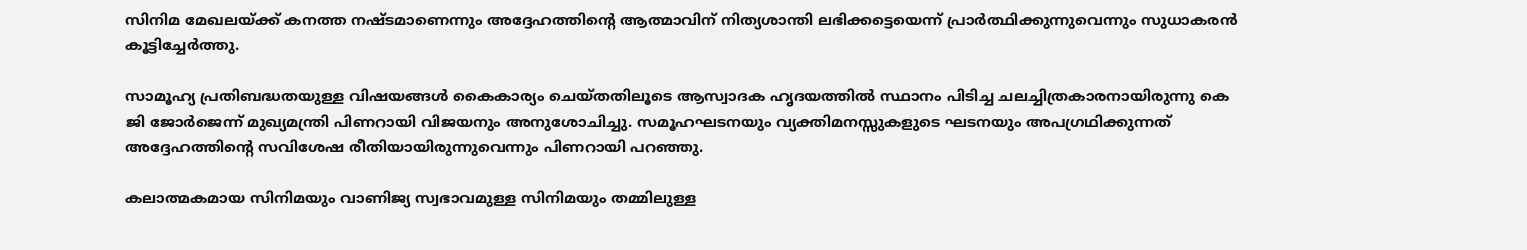സിനിമ മേഖലയ്ക്ക് കനത്ത നഷ്ടമാണെന്നും അദ്ദേഹത്തിൻ്റെ ആത്മാവിന് നിത്യശാന്തി ലഭിക്കട്ടെയെന്ന് പ്രാർത്ഥിക്കുന്നുവെന്നും സുധാകരൻ കൂട്ടിച്ചേർത്തു.

സാമൂഹ്യ പ്രതിബദ്ധതയുള്ള വിഷയങ്ങൾ കൈകാര്യം ചെയ്തതിലൂടെ ആസ്വാദക ഹൃദയത്തിൽ സ്ഥാനം പിടിച്ച ചലച്ചിത്രകാരനായിരുന്നു കെ ജി ജോർജെന്ന് മുഖ്യമന്ത്രി പിണറായി വിജയനും അനുശോചിച്ചു. സമൂഹഘടനയും വ്യക്തിമനസ്സുകളുടെ ഘടനയും അപഗ്രഥിക്കുന്നത് അദ്ദേഹത്തിന്റെ സവിശേഷ രീതിയായിരുന്നുവെന്നും പിണറായി പറഞ്ഞു.

കലാത്മകമായ സിനിമയും വാണിജ്യ സ്വഭാവമുള്ള സിനിമയും തമ്മിലുള്ള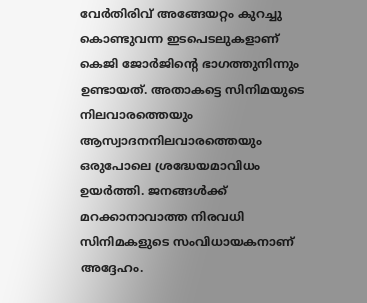വേർതിരിവ് അങ്ങേയറ്റം കുറച്ചു കൊണ്ടുവന്ന ഇടപെടലുകളാണ് കെജി ജോർജിന്റെ ഭാഗത്തുനിന്നും ഉണ്ടായത്. അതാകട്ടെ സിനിമയുടെ നിലവാരത്തെയും ആസ്വാദനനിലവാരത്തെയും ഒരുപോലെ ശ്രദ്ധേയമാവിധം ഉയർത്തി. ജനങ്ങൾക്ക് മറക്കാനാവാത്ത നിരവധി സിനിമകളുടെ സംവിധായകനാണ് അദ്ദേഹം.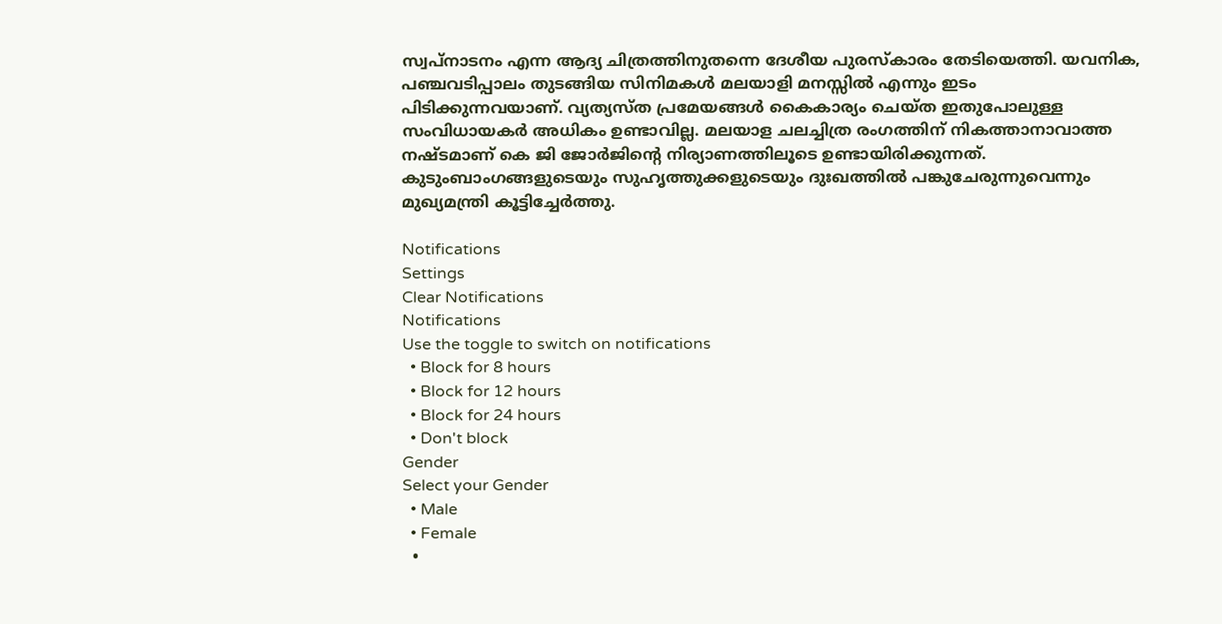സ്വപ്നാടനം എന്ന ആദ്യ ചിത്രത്തിനുതന്നെ ദേശീയ പുരസ്കാരം തേടിയെത്തി. യവനിക, പഞ്ചവടിപ്പാലം തുടങ്ങിയ സിനിമകൾ മലയാളി മനസ്സിൽ എന്നും ഇടം പിടിക്കുന്നവയാണ്. വ്യത്യസ്ത പ്രമേയങ്ങൾ കൈകാര്യം ചെയ്ത ഇതുപോലുള്ള സംവിധായകർ അധികം ഉണ്ടാവില്ല. മലയാള ചലച്ചിത്ര രംഗത്തിന് നികത്താനാവാത്ത നഷ്ടമാണ് കെ ജി ജോർജിന്റെ നിര്യാണത്തിലൂടെ ഉണ്ടായിരിക്കുന്നത്. കുടുംബാംഗങ്ങളുടെയും സുഹൃത്തുക്കളുടെയും ദുഃഖത്തിൽ പങ്കുചേരുന്നുവെന്നും മുഖ്യമന്ത്രി കൂട്ടിച്ചേർത്തു.

Notifications
Settings
Clear Notifications
Notifications
Use the toggle to switch on notifications
  • Block for 8 hours
  • Block for 12 hours
  • Block for 24 hours
  • Don't block
Gender
Select your Gender
  • Male
  • Female
  •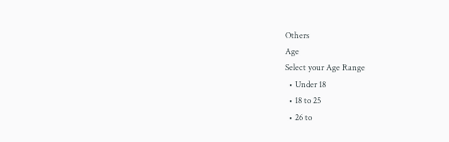Others
Age
Select your Age Range
  • Under 18
  • 18 to 25
  • 26 to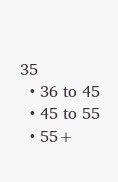35
  • 36 to 45
  • 45 to 55
  • 55+